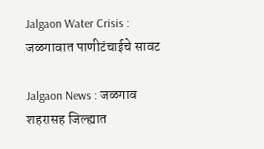Jalgaon Water Crisis : जळगावात पाणीटंचाईचे सावट

Jalgaon News : जळगाव शहरासह जिल्ह्यात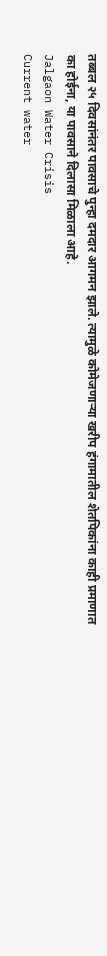तब्बल २५ दिवसांनंतर पावसाचे पुन्हा दमदार आगमन झाले. त्यामुळे कोमेजणाऱ्या खरीप हंगामातील शेतपिकांना काही प्रमाणात का होईना, या पावसाने दिलासा मिळाला आहे.
Jalgaon Water Crisis
Current water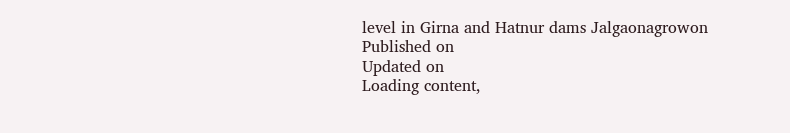level in Girna and Hatnur dams Jalgaonagrowon
Published on
Updated on
Loading content,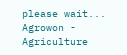please wait...
Agrowon - Agriculture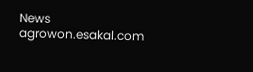News
agrowon.esakal.com